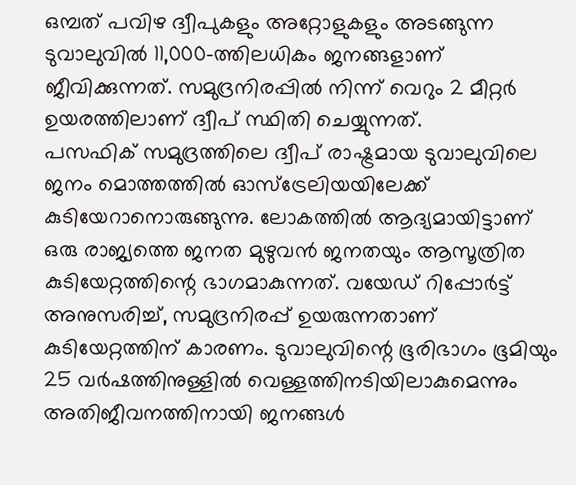ഒമ്പത് പവിഴ ദ്വീപുകളും അറ്റോളുകളും അടങ്ങുന്ന ടുവാലുവിൽ 11,000-ത്തിലധികം ജനങ്ങളാണ് ജീവിക്കുന്നത്. സമുദ്രനിരപ്പിൽ നിന്ന് വെറും 2 മീറ്റർ ഉയരത്തിലാണ് ദ്വീപ് സ്ഥിതി ചെയ്യുന്നത്.
പസഫിക് സമുദ്രത്തിലെ ദ്വീപ് രാഷ്ട്രമായ ടുവാലുവിലെ ജനം മൊത്തത്തിൽ ഓസ്ട്രേലിയയിലേക്ക് കുടിയേറാനൊരുങ്ങുന്നു. ലോകത്തിൽ ആദ്യമായിട്ടാണ് ഒരു രാജ്യത്തെ ജനത മുഴുവൻ ജനതയും ആസൂത്രിത കുടിയേറ്റത്തിന്റെ ഭാഗമാകുന്നത്. വയേഡ് റിപ്പോർട്ട് അനുസരിച്ച്, സമുദ്രനിരപ്പ് ഉയരുന്നതാണ് കുടിയേറ്റത്തിന് കാരണം. ടുവാലുവിന്റെ ഭൂരിഭാഗം ഭൂമിയും 25 വർഷത്തിനുള്ളിൽ വെള്ളത്തിനടിയിലാകുമെന്നും അതിജീവനത്തിനായി ജനങ്ങൾ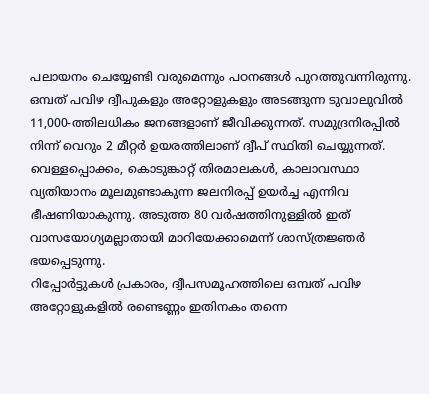പലായനം ചെയ്യേണ്ടി വരുമെന്നും പഠനങ്ങൾ പുറത്തുവന്നിരുന്നു.
ഒമ്പത് പവിഴ ദ്വീപുകളും അറ്റോളുകളും അടങ്ങുന്ന ടുവാലുവിൽ 11,000-ത്തിലധികം ജനങ്ങളാണ് ജീവിക്കുന്നത്. സമുദ്രനിരപ്പിൽ നിന്ന് വെറും 2 മീറ്റർ ഉയരത്തിലാണ് ദ്വീപ് സ്ഥിതി ചെയ്യുന്നത്. വെള്ളപ്പൊക്കം, കൊടുങ്കാറ്റ് തിരമാലകൾ, കാലാവസ്ഥാ വ്യതിയാനം മൂലമുണ്ടാകുന്ന ജലനിരപ്പ് ഉയർച്ച എന്നിവ ഭീഷണിയാകുന്നു. അടുത്ത 80 വർഷത്തിനുള്ളിൽ ഇത് വാസയോഗ്യമല്ലാതായി മാറിയേക്കാമെന്ന് ശാസ്ത്രജ്ഞർ ഭയപ്പെടുന്നു.
റിപ്പോർട്ടുകൾ പ്രകാരം, ദ്വീപസമൂഹത്തിലെ ഒമ്പത് പവിഴ അറ്റോളുകളിൽ രണ്ടെണ്ണം ഇതിനകം തന്നെ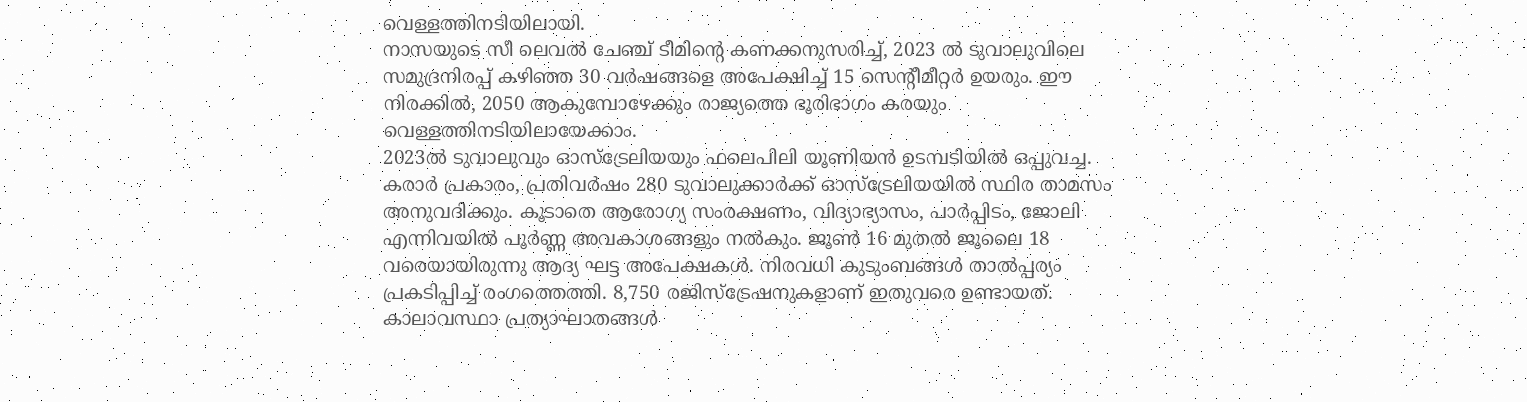വെള്ളത്തിനടിയിലായി.
നാസയുടെ സീ ലെവൽ ചേഞ്ച് ടീമിന്റെ കണക്കനുസരിച്ച്, 2023 ൽ ടുവാലുവിലെ സമുദ്രനിരപ്പ് കഴിഞ്ഞ 30 വർഷങ്ങളെ അപേക്ഷിച്ച് 15 സെന്റീമീറ്റർ ഉയരും. ഈ നിരക്കിൽ, 2050 ആകുമ്പോഴേക്കും രാജ്യത്തെ ഭൂരിഭാഗം കരയും വെള്ളത്തിനടിയിലായേക്കാം.
2023ൽ ടുവാലുവും ഓസ്ട്രേലിയയും ഫലെപിലി യൂണിയൻ ഉടമ്പടിയിൽ ഒപ്പുവച്ച. കരാർ പ്രകാരം, പ്രതിവർഷം 280 ടുവാലുക്കാർക്ക് ഓസ്ട്രേലിയയിൽ സ്ഥിര താമസം അനുവദിക്കും. കൂടാതെ ആരോഗ്യ സംരക്ഷണം, വിദ്യാഭ്യാസം, പാർപ്പിടം, ജോലി എന്നിവയിൽ പൂർണ്ണ അവകാശങ്ങളും നൽകും. ജൂൺ 16 മുതൽ ജൂലൈ 18 വരെയായിരുന്നു ആദ്യ ഘട്ട അപേക്ഷകൾ. നിരവധി കുടുംബങ്ങൾ താൽപ്പര്യം പ്രകടിപ്പിച്ച് രംഗത്തെത്തി. 8,750 രജിസ്ട്രേഷനുകളാണ് ഇതുവരെ ഉണ്ടായത്.
കാലാവസ്ഥാ പ്രത്യാഘാതങ്ങൾ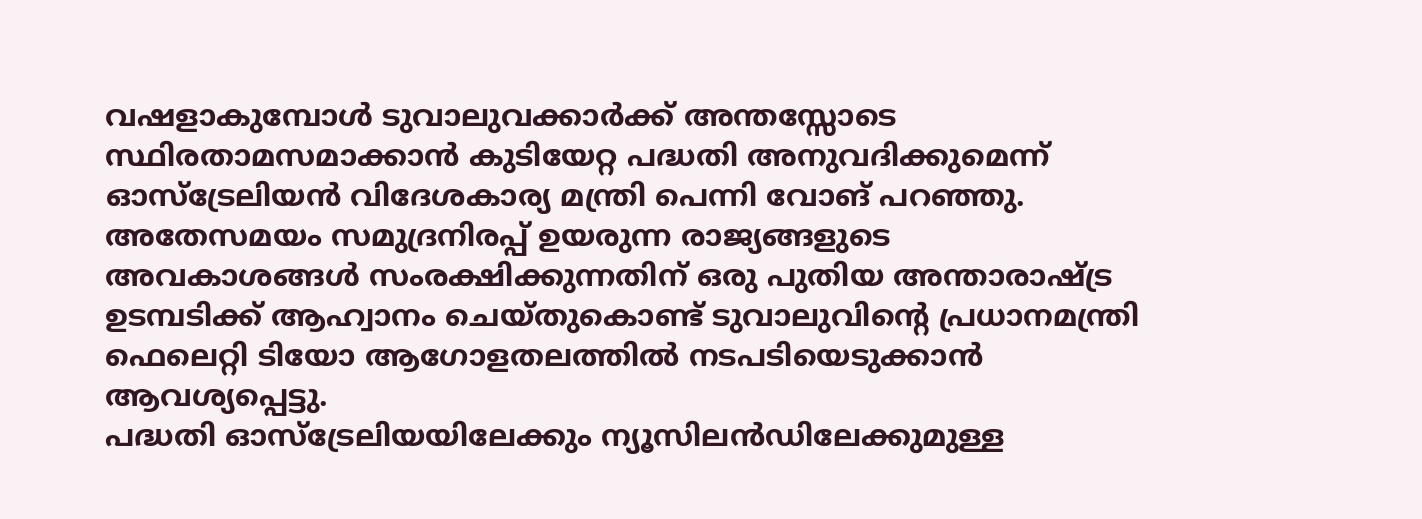വഷളാകുമ്പോൾ ടുവാലുവക്കാർക്ക് അന്തസ്സോടെ സ്ഥിരതാമസമാക്കാൻ കുടിയേറ്റ പദ്ധതി അനുവദിക്കുമെന്ന് ഓസ്ട്രേലിയൻ വിദേശകാര്യ മന്ത്രി പെന്നി വോങ് പറഞ്ഞു. അതേസമയം സമുദ്രനിരപ്പ് ഉയരുന്ന രാജ്യങ്ങളുടെ അവകാശങ്ങൾ സംരക്ഷിക്കുന്നതിന് ഒരു പുതിയ അന്താരാഷ്ട്ര ഉടമ്പടിക്ക് ആഹ്വാനം ചെയ്തുകൊണ്ട് ടുവാലുവിന്റെ പ്രധാനമന്ത്രി ഫെലെറ്റി ടിയോ ആഗോളതലത്തിൽ നടപടിയെടുക്കാൻ ആവശ്യപ്പെട്ടു.
പദ്ധതി ഓസ്ട്രേലിയയിലേക്കും ന്യൂസിലൻഡിലേക്കുമുള്ള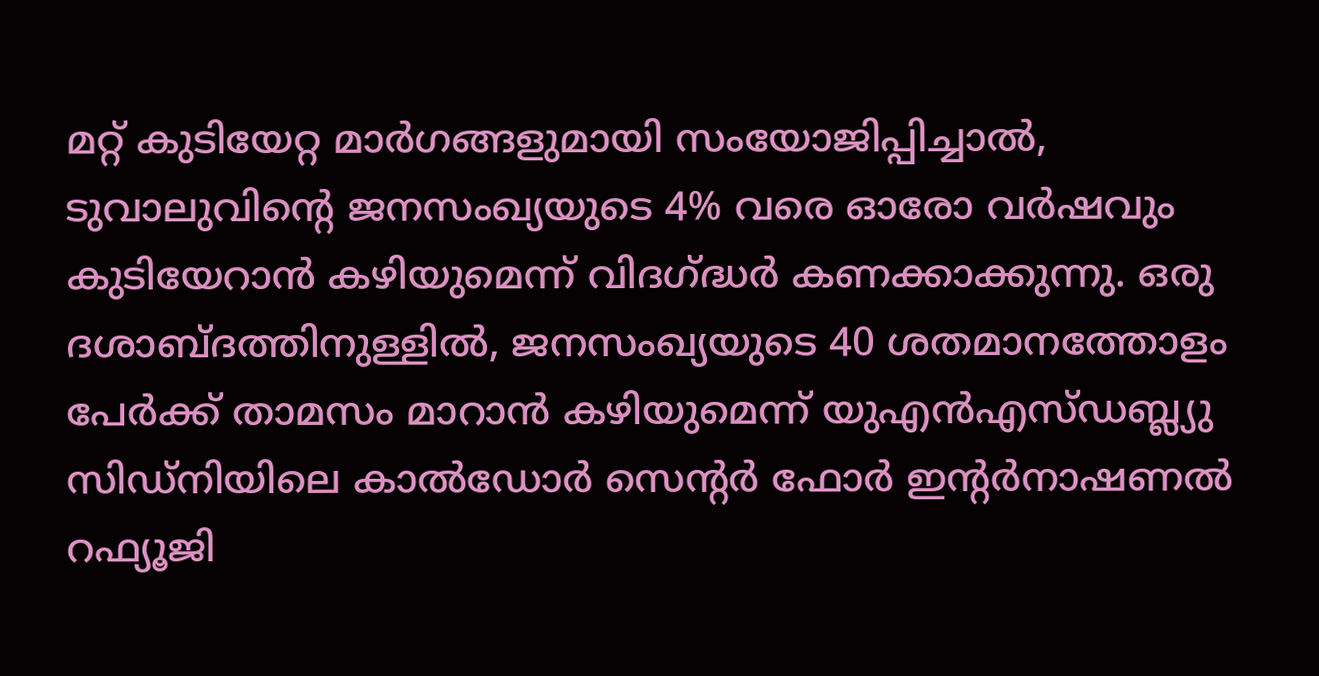മറ്റ് കുടിയേറ്റ മാർഗങ്ങളുമായി സംയോജിപ്പിച്ചാൽ, ടുവാലുവിന്റെ ജനസംഖ്യയുടെ 4% വരെ ഓരോ വർഷവും കുടിയേറാൻ കഴിയുമെന്ന് വിദഗ്ദ്ധർ കണക്കാക്കുന്നു. ഒരു ദശാബ്ദത്തിനുള്ളിൽ, ജനസംഖ്യയുടെ 40 ശതമാനത്തോളം പേർക്ക് താമസം മാറാൻ കഴിയുമെന്ന് യുഎൻഎസ്ഡബ്ല്യു സിഡ്നിയിലെ കാൽഡോർ സെന്റർ ഫോർ ഇന്റർനാഷണൽ റഫ്യൂജി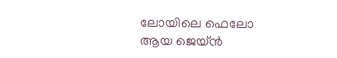ലോയിലെ ഫെലോ ആയ ജെയ്ൻ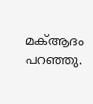മക്ആദം പറഞ്ഞു.